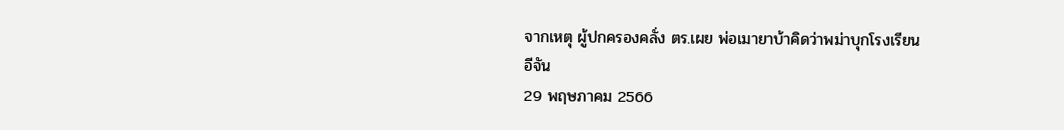จากเหตุ ผู้ปกครองคลั่ง ตร.เผย พ่อเมายาบ้าคิดว่าพม่าบุกโรงเรียน
อีจัน
29 พฤษภาคม 2566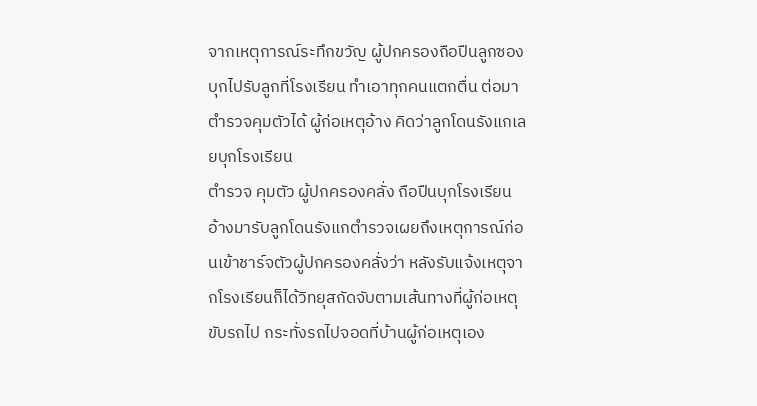จากเหตุการณ์ระทึกขวัญ ผู้ปกครองถือปืนลูกซองบุกไปรับลูกที่โรงเรียน ทำเอาทุกคนแตกตื่น ต่อมาตำรวจคุมตัวได้ ผู้ก่อเหตุอ้าง คิดว่าลูกโดนรังแกเลยบุกโรงเรียน
ตำรวจ คุมตัว ผู้ปกครองคลั่ง ถือปืนบุกโรงเรียน อ้างมารับลูกโดนรังแกตำรวจเผยถึงเหตุการณ์ก่อนเข้าชาร์จตัวผู้ปกครองคลั่งว่า หลังรับแจ้งเหตุจากโรงเรียนก็ได้วิทยุสกัดจับตามเส้นทางที่ผู้ก่อเหตุขับรถไป กระทั่งรถไปจอดที่บ้านผู้ก่อเหตุเอง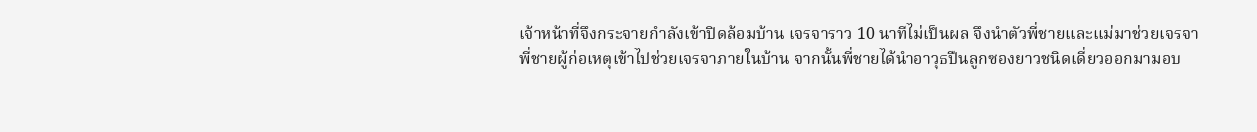เจ้าหน้าที่จึงกระจายกำลังเข้าปิดล้อมบ้าน เจรจาราว 10 นาทีไม่เป็นผล จึงนำตัวพี่ชายและแม่มาช่วยเจรจา
พี่ชายผู้ก่อเหตุเข้าไปช่วยเจรจาภายในบ้าน จากนั้นพี่ชายได้นำอาวุธปืนลูกซองยาวชนิดเดี่ยวออกมามอบ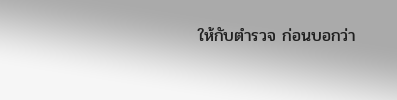ให้กับตำรวจ ก่อนบอกว่า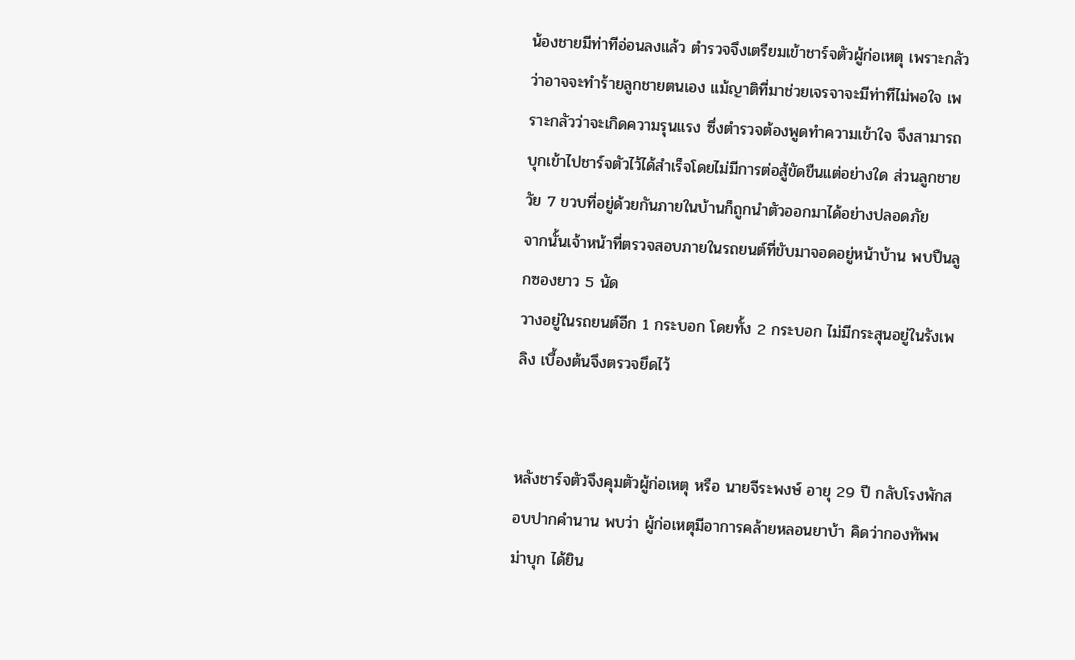น้องชายมีท่าทีอ่อนลงแล้ว ตำรวจจึงเตรียมเข้าชาร์จตัวผู้ก่อเหตุ เพราะกลัวว่าอาจจะทำร้ายลูกชายตนเอง แม้ญาติที่มาช่วยเจรจาจะมีท่าทีไม่พอใจ เพราะกลัวว่าจะเกิดความรุนแรง ซึ่งตำรวจต้องพูดทำความเข้าใจ จึงสามารถบุกเข้าไปชาร์จตัวไว้ได้สำเร็จโดยไม่มีการต่อสู้ขัดขืนแต่อย่างใด ส่วนลูกชายวัย 7 ขวบที่อยู่ด้วยกันภายในบ้านก็ถูกนำตัวออกมาได้อย่างปลอดภัย
จากนั้นเจ้าหน้าที่ตรวจสอบภายในรถยนต์ที่ขับมาจอดอยู่หน้าบ้าน พบปืนลูกซองยาว 5 นัด
วางอยู่ในรถยนต์อีก 1 กระบอก โดยทั้ง 2 กระบอก ไม่มีกระสุนอยู่ในรังเพลิง เบื้องต้นจึงตรวจยึดไว้


หลังชาร์จตัวจึงคุมตัวผู้ก่อเหตุ หรือ นายจีระพงษ์ อายุ 29 ปี กลับโรงพักสอบปากคำนาน พบว่า ผู้ก่อเหตุมีอาการคล้ายหลอนยาบ้า คิดว่ากองทัพพม่าบุก ได้ยิน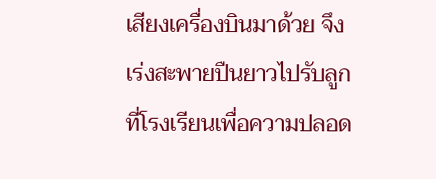เสียงเครื่องบินมาด้วย จึงเร่งสะพายปืนยาวไปรับลูกที่โรงเรียนเพื่อความปลอด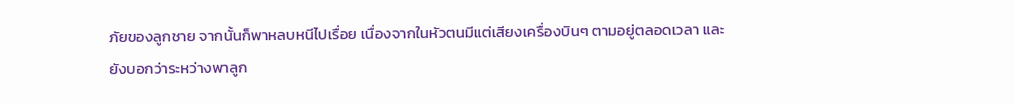ภัยของลูกชาย จากนั้นก็พาหลบหนีไปเรื่อย เนื่องจากในหัวตนมีแต่เสียงเครื่องบินๆ ตามอยู่ตลอดเวลา และยังบอกว่าระหว่างพาลูก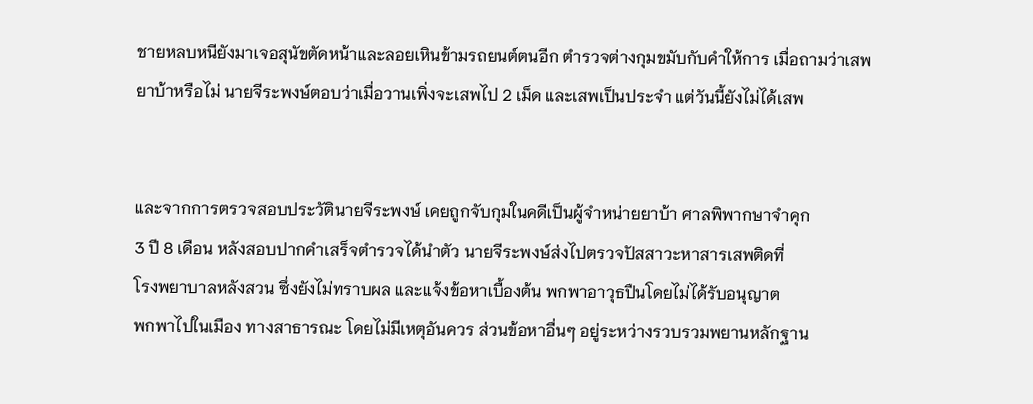ชายหลบหนียังมาเจอสุนัขตัดหน้าและลอยเหินข้ามรถยนต์ตนอีก ตำรวจต่างกุมขมับกับคำให้การ เมื่อถามว่าเสพยาบ้าหรือไม่ นายจีระพงษ์ตอบว่าเมื่อวานเพิ่งจะเสพไป 2 เม็ด และเสพเป็นประจำ แต่วันนี้ยังไม่ได้เสพ


และจากการตรวจสอบประวัตินายจีระพงษ์ เคยถูกจับกุมในคดีเป็นผู้จำหน่ายยาบ้า ศาลพิพากษาจำคุก
3 ปี 8 เดือน หลังสอบปากคำเสร็จตำรวจได้นำตัว นายจีระพงษ์ส่งไปตรวจปัสสาวะหาสารเสพติดที่
โรงพยาบาลหลังสวน ซึ่งยังไม่ทราบผล และแจ้งข้อหาเบื้องต้น พกพาอาวุธปืนโดยไม่ได้รับอนุญาต
พกพาไปในเมือง ทางสาธารณะ โดยไม่มีเหตุอันควร ส่วนข้อหาอื่นๆ อยู่ระหว่างรวบรวมพยานหลักฐาน